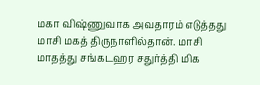மகா விஷ்ணுவாக அவதாரம் எடுத்தது மாசி மகத் திருநாளில்தான். மாசி மாதத்து சங்கடஹர சதுர்த்தி மிக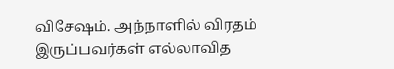விசேஷம். அந்நாளில் விரதம் இருப்பவர்கள் எல்லாவித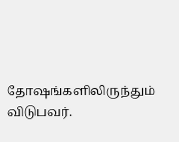தோஷங்களிலிருந்தும் விடுபவர்.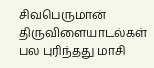சிவபெருமான் திருவிளையாடல்கள் பல புரிந்தது மாசி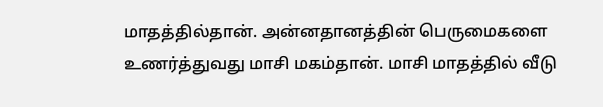மாதத்தில்தான். அன்னதானத்தின் பெருமைகளை உணர்த்துவது மாசி மகம்தான். மாசி மாதத்தில் வீடு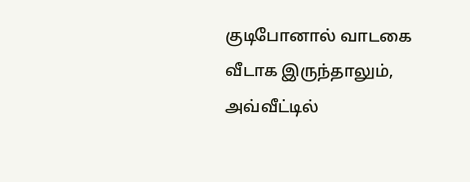குடிபோனால் வாடகை வீடாக இருந்தாலும், அவ்வீட்டில்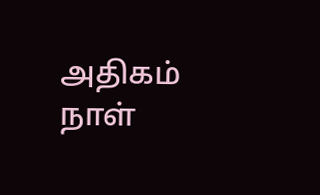அதிகம் நாள்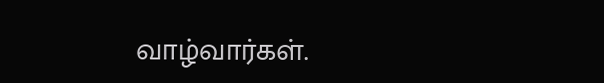வாழ்வார்கள்.